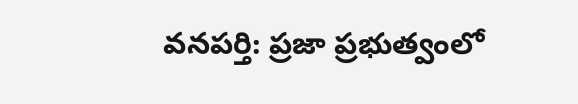వనపర్తి: ప్రజా ప్రభుత్వంలో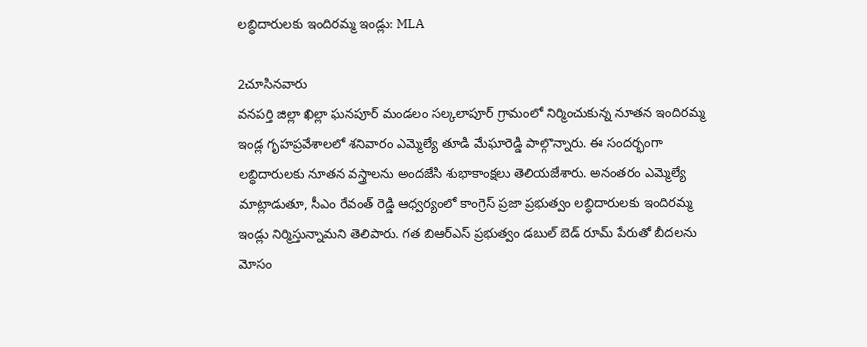లబ్ధిదారులకు ఇందిరమ్మ ఇండ్లు: MLA

2చూసినవారు
వనపర్తి జిల్లా ఖిల్లా ఘనపూర్ మండలం సల్కలాపూర్ గ్రామంలో నిర్మించుకున్న నూతన ఇందిరమ్మ ఇండ్ల గృహప్రవేశాలలో శనివారం ఎమ్మెల్యే తూడి మేఘారెడ్డి పాల్గొన్నారు. ఈ సందర్భంగా లబ్ధిదారులకు నూతన వస్త్రాలను అందజేసి శుభాకాంక్షలు తెలియజేశారు. అనంతరం ఎమ్మెల్యే మాట్లాడుతూ, సీఎం రేవంత్ రెడ్డి ఆధ్వర్యంలో కాంగ్రెస్ ప్రజా ప్రభుత్వం లబ్ధిదారులకు ఇందిరమ్మ ఇండ్లు నిర్మిస్తున్నామని తెలిపారు. గత బిఆర్ఎస్ ప్రభుత్వం డబుల్ బెడ్ రూమ్ పేరుతో బీదలను మోసం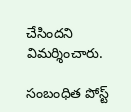చేసిందని విమర్శించారు.

సంబంధిత పోస్ట్